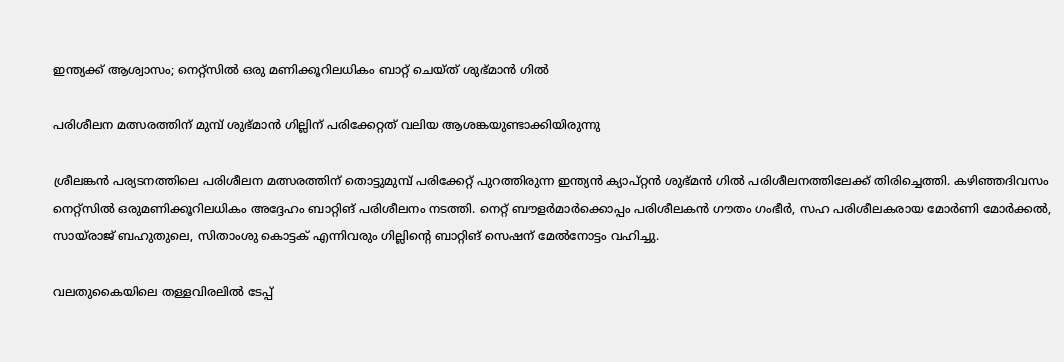ഇന്ത്യക്ക് ആശ്വാസം; നെറ്റ്‌സില്‍ ഒരു മണിക്കൂറിലധികം ബാറ്റ് ചെയ്ത് ശുഭ്മാന്‍ ഗില്‍

പരിശീലന മത്സരത്തിന് മുമ്പ് ശുഭ്മാന്‍ ഗില്ലിന് പരിക്കേറ്റത് വലിയ ആശങ്കയുണ്ടാക്കിയിരുന്നു

ശ്രീലങ്കന്‍ പര്യടനത്തിലെ പരിശീലന മത്സരത്തിന് തൊട്ടുമുമ്പ് പരിക്കേറ്റ് പുറത്തിരുന്ന ഇന്ത്യന്‍ ക്യാപ്റ്റന്‍ ശുഭ്മന്‍ ഗില്‍ പരിശീലനത്തിലേക്ക് തിരിച്ചെത്തി. കഴിഞ്ഞദിവസം നെറ്റ്‌സില്‍ ഒരുമണിക്കൂറിലധികം അദ്ദേഹം ബാറ്റിങ് പരിശീലനം നടത്തി. നെറ്റ് ബൗളര്‍മാര്‍ക്കൊപ്പം പരിശീലകന്‍ ഗൗതം ഗംഭീര്‍, സഹ പരിശീലകരായ മോര്‍ണി മോര്‍ക്കല്‍, സായ്രാജ് ബഹുതുലെ, സിതാംശു കൊട്ടക് എന്നിവരും ഗില്ലിന്റെ ബാറ്റിങ് സെഷന് മേല്‍നോട്ടം വഹിച്ചു.

വലതുകൈയിലെ തള്ളവിരലില്‍ ടേപ്പ്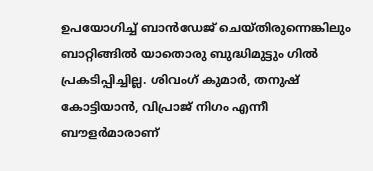ഉപയോഗിച്ച് ബാന്‍ഡേജ് ചെയ്തിരുന്നെങ്കിലും ബാറ്റിങ്ങില്‍ യാതൊരു ബുദ്ധിമുട്ടും ഗില്‍ പ്രകടിപ്പിച്ചില്ല. ശിവംഗ് കുമാര്‍, തനുഷ് കോട്ടിയാന്‍, വിപ്രാജ് നിഗം എന്നീ ബൗളര്‍മാരാണ്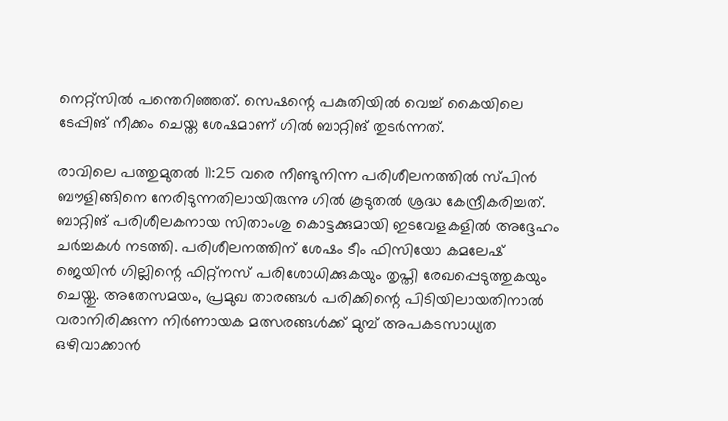നെറ്റ്‌സില്‍ പന്തെറിഞ്ഞത്. സെഷന്റെ പകുതിയില്‍ വെച്ച് കൈയിലെ ടേപ്പിങ് നീക്കം ചെയ്ത ശേഷമാണ് ഗില്‍ ബാറ്റിങ് തുടര്‍ന്നത്.

രാവിലെ പത്തുമുതല്‍ 11:25 വരെ നീണ്ടുനിന്ന പരിശീലനത്തില്‍ സ്പിന്‍ ബൗളിങ്ങിനെ നേരിടുന്നതിലായിരുന്നു ഗില്‍ കൂടുതല്‍ ശ്രദ്ധ കേന്ദ്രീകരിച്ചത്. ബാറ്റിങ് പരിശീലകനായ സിതാംശു കൊട്ടക്കുമായി ഇടവേളകളില്‍ അദ്ദേഹം ചര്‍ച്ചകള്‍ നടത്തി. പരിശീലനത്തിന് ശേഷം ടീം ഫിസിയോ കമലേഷ് ജെയിന്‍ ഗില്ലിന്റെ ഫിറ്റ്‌നസ് പരിശോധിക്കുകയും തൃപ്തി രേഖപ്പെടുത്തുകയും ചെയ്തു. അതേസമയം, പ്രമുഖ താരങ്ങള്‍ പരിക്കിന്റെ പിടിയിലായതിനാല്‍ വരാനിരിക്കുന്ന നിര്‍ണായക മത്സരങ്ങള്‍ക്ക് മുമ്പ് അപകടസാധ്യത ഒഴിവാക്കാന്‍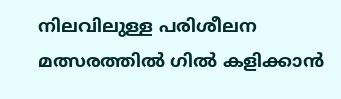നിലവിലുള്ള പരിശീലന മത്സരത്തില്‍ ഗില്‍ കളിക്കാന്‍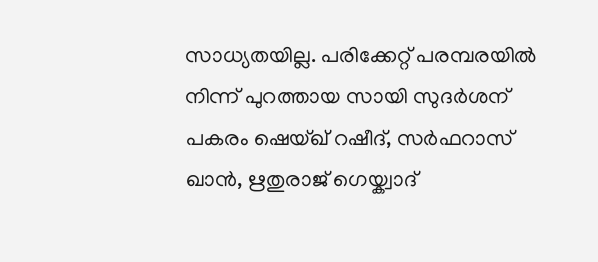സാധ്യതയില്ല. പരിക്കേറ്റ് പരമ്പരയില്‍ നിന്ന് പുറത്തായ സായി സുദര്‍ശന് പകരം ഷെയ്ഖ് റഷീദ്, സര്‍ഫറാസ് ഖാന്‍, ഋതുരാജ് ഗെയ്ക്വാദ്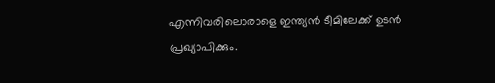എന്നിവരിലൊരാളെ ഇന്ത്യന്‍ ടീമിലേക്ക് ഉടന്‍ പ്രഖ്യാപിക്കും.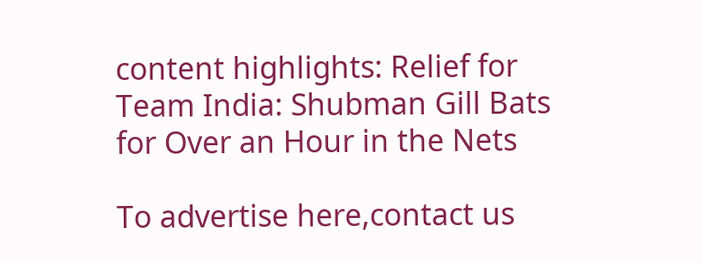content highlights: Relief for Team India: Shubman Gill Bats for Over an Hour in the Nets

To advertise here,contact us